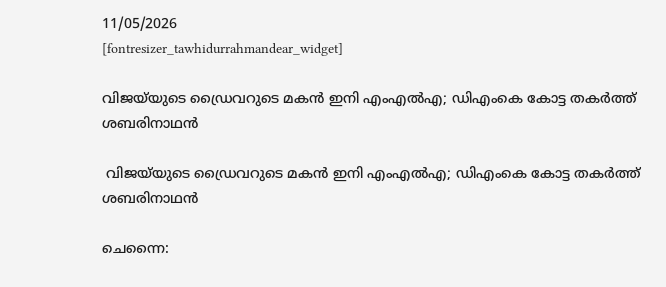11/05/2026
[fontresizer_tawhidurrahmandear_widget]

വിജയ്‌യുടെ ഡ്രൈവറുടെ മകൻ ഇനി എംഎൽഎ; ഡിഎംകെ കോട്ട തകർത്ത് ശബരിനാഥൻ

 വിജയ്‌യുടെ ഡ്രൈവറുടെ മകൻ ഇനി എംഎൽഎ; ഡിഎംകെ കോട്ട തകർത്ത് ശബരിനാഥൻ

ചെന്നൈ: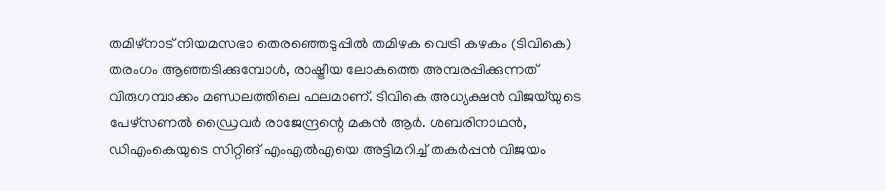തമിഴ്‌നാട് നിയമസഭാ തെരഞ്ഞെടുപ്പിൽ തമിഴക വെട്രി കഴകം (ടിവികെ) തരംഗം ആഞ്ഞടിക്കുമ്പോൾ, രാഷ്ട്രീയ ലോകത്തെ അമ്പരപ്പിക്കുന്നത് വിരുഗമ്പാക്കം മണ്ഡലത്തിലെ ഫലമാണ്. ടിവികെ അധ്യക്ഷൻ വിജയ്‌യുടെ പേഴ്‌സണൽ ഡ്രൈവർ രാജേന്ദ്രന്റെ മകൻ ആർ. ശബരിനാഥൻ, ഡിഎംകെയുടെ സിറ്റിങ് എംഎൽഎയെ അട്ടിമറിച്ച് തകർപ്പൻ വിജയം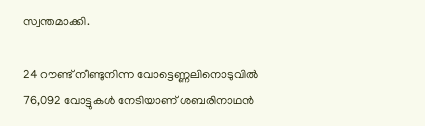സ്വന്തമാക്കി.

24 റൗണ്ട് നീണ്ടുനിന്ന വോട്ടെണ്ണലിനൊടുവിൽ 76,092 വോട്ടുകൾ നേടിയാണ് ശബരിനാഥൻ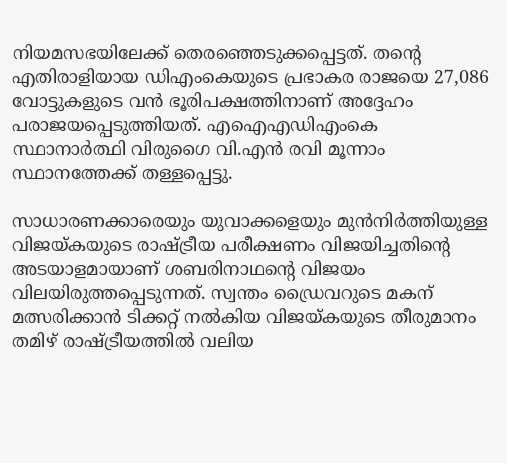നിയമസഭയിലേക്ക് തെരഞ്ഞെടുക്കപ്പെട്ടത്. തന്റെ എതിരാളിയായ ഡിഎംകെയുടെ പ്രഭാകര രാജയെ 27,086 വോട്ടുകളുടെ വൻ ഭൂരിപക്ഷത്തിനാണ് അദ്ദേഹം പരാജയപ്പെടുത്തിയത്. എഐഎഡിഎംകെ സ്ഥാനാർത്ഥി വിരുഗൈ വി.എൻ രവി മൂന്നാം സ്ഥാനത്തേക്ക് തള്ളപ്പെട്ടു.

സാധാരണക്കാരെയും യുവാക്കളെയും മുൻനിർത്തിയുള്ള വിജയ്കയുടെ രാഷ്ട്രീയ പരീക്ഷണം വിജയിച്ചതിന്റെ അടയാളമായാണ് ശബരിനാഥന്റെ വിജയം വിലയിരുത്തപ്പെടുന്നത്. സ്വന്തം ഡ്രൈവറുടെ മകന് മത്സരിക്കാൻ ടിക്കറ്റ് നൽകിയ വിജയ്കയുടെ തീരുമാനം തമിഴ് രാഷ്ട്രീയത്തിൽ വലിയ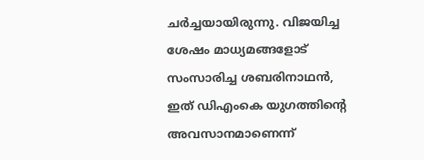ചർച്ചയായിരുന്നു. വിജയിച്ച ശേഷം മാധ്യമങ്ങളോട് സംസാരിച്ച ശബരിനാഥൻ, ഇത് ഡിഎംകെ യുഗത്തിന്റെ അവസാനമാണെന്ന്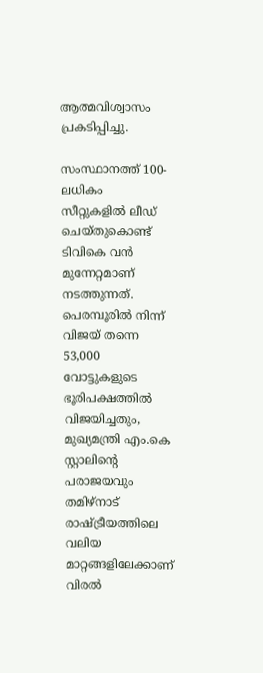ആത്മവിശ്വാസം പ്രകടിപ്പിച്ചു.

സംസ്ഥാനത്ത് 100-ലധികം സീറ്റുകളിൽ ലീഡ് ചെയ്തുകൊണ്ട് ടിവികെ വൻ മുന്നേറ്റമാണ് നടത്തുന്നത്. പെരമ്പൂരിൽ നിന്ന് വിജയ് തന്നെ 53,000 വോട്ടുകളുടെ ഭൂരിപക്ഷത്തിൽ വിജയിച്ചതും, മുഖ്യമന്ത്രി എം.കെ സ്റ്റാലിന്റെ പരാജയവും തമിഴ്‌നാട് രാഷ്ട്രീയത്തിലെ വലിയ മാറ്റങ്ങളിലേക്കാണ് വിരൽ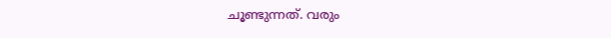ചൂണ്ടുന്നത്. വരും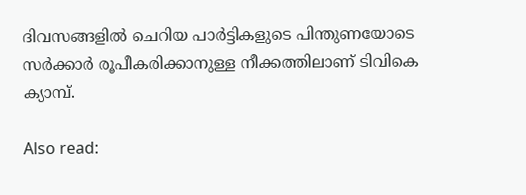ദിവസങ്ങളിൽ ചെറിയ പാർട്ടികളുടെ പിന്തുണയോടെ സർക്കാർ രൂപീകരിക്കാനുള്ള നീക്കത്തിലാണ് ടിവികെ ക്യാമ്പ്.

Also read: